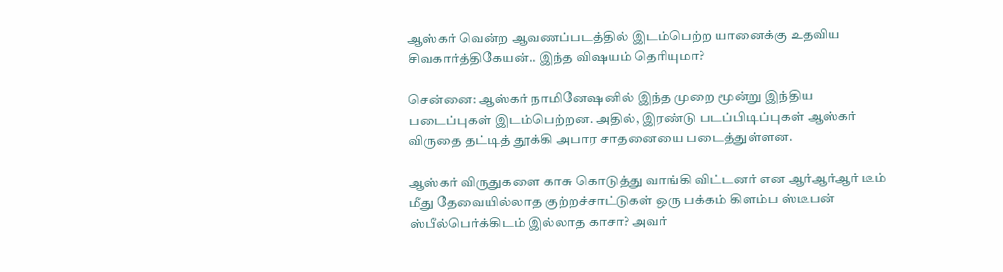ஆஸ்கர் வென்ற ஆவணப்படத்தில் இடம்பெற்ற யானைக்கு உதவிய சிவகார்த்திகேயன்.. இந்த விஷயம் தெரியுமா?

சென்னை: ஆஸ்கர் நாமினேஷனில் இந்த முறை மூன்று இந்திய படைப்புகள் இடம்பெற்றன. அதில், இரண்டு படப்பிடிப்புகள் ஆஸ்கர் விருதை தட்டித் தூக்கி அபார சாதனையை படைத்துள்ளன.

ஆஸ்கர் விருதுகளை காசு கொடுத்து வாங்கி விட்டனர் என ஆர்ஆர்ஆர் டீம் மீது தேவையில்லாத குற்றச்சாட்டுகள் ஒரு பக்கம் கிளம்ப ஸ்டீபன் ஸ்பீல்பெர்க்கிடம் இல்லாத காசா? அவர்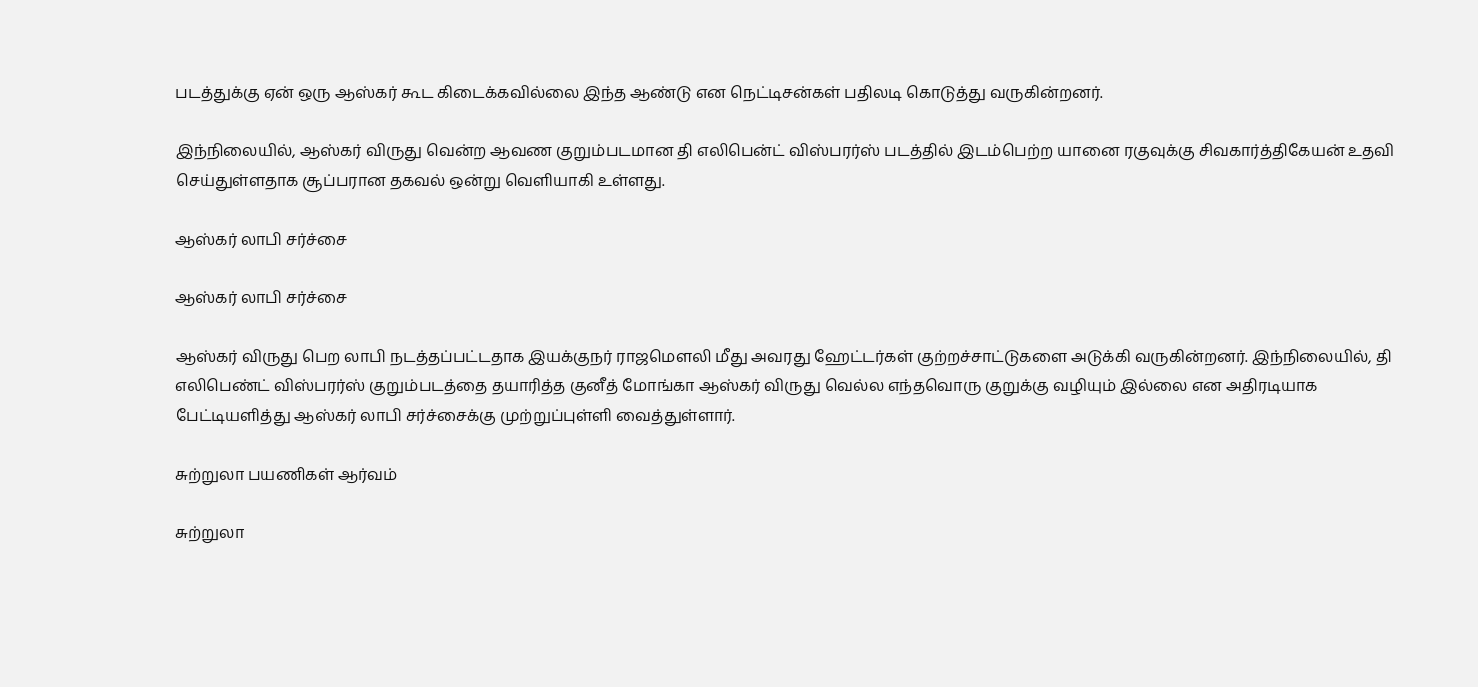படத்துக்கு ஏன் ஒரு ஆஸ்கர் கூட கிடைக்கவில்லை இந்த ஆண்டு என நெட்டிசன்கள் பதிலடி கொடுத்து வருகின்றனர்.

இந்நிலையில், ஆஸ்கர் விருது வென்ற ஆவண குறும்படமான தி எலிபென்ட் விஸ்பரர்ஸ் படத்தில் இடம்பெற்ற யானை ரகுவுக்கு சிவகார்த்திகேயன் உதவி செய்துள்ளதாக சூப்பரான தகவல் ஒன்று வெளியாகி உள்ளது.

ஆஸ்கர் லாபி சர்ச்சை

ஆஸ்கர் லாபி சர்ச்சை

ஆஸ்கர் விருது பெற லாபி நடத்தப்பட்டதாக இயக்குநர் ராஜமெளலி மீது அவரது ஹேட்டர்கள் குற்றச்சாட்டுகளை அடுக்கி வருகின்றனர். இந்நிலையில், தி எலிபெண்ட் விஸ்பரர்ஸ் குறும்படத்தை தயாரித்த குனீத் மோங்கா ஆஸ்கர் விருது வெல்ல எந்தவொரு குறுக்கு வழியும் இல்லை என அதிரடியாக பேட்டியளித்து ஆஸ்கர் லாபி சர்ச்சைக்கு முற்றுப்புள்ளி வைத்துள்ளார்.

சுற்றுலா பயணிகள் ஆர்வம்

சுற்றுலா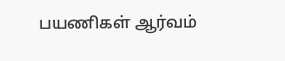பயணிகள் ஆர்வம்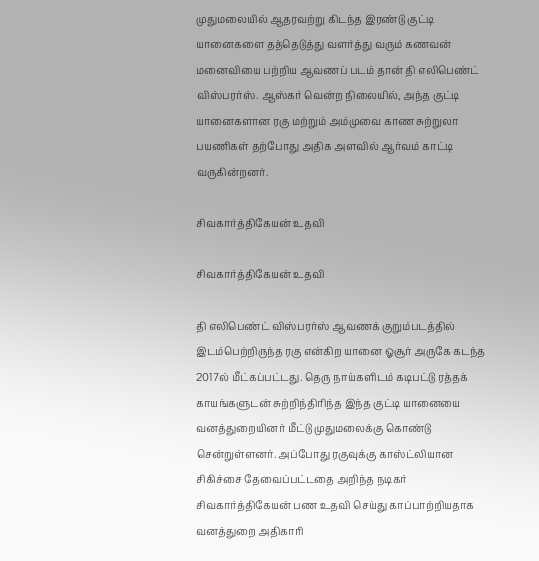முதுமலையில் ஆதரவற்று கிடந்த இரண்டு குட்டி யானைகளை தத்தெடுத்து வளர்த்து வரும் கணவன் மனைவியை பற்றிய ஆவணப் படம் தான் தி எலிபெண்ட் விஸ்பரர்ஸ். ஆஸ்கர் வென்ற நிலையில், அந்த குட்டி யானைகளான ரகு மற்றும் அம்முவை காண சுற்றுலா பயணிகள் தற்போது அதிக அளவில் ஆர்வம் காட்டி வருகின்றனர்.

சிவகார்த்திகேயன் உதவி

சிவகார்த்திகேயன் உதவி

தி எலிபெண்ட் விஸ்பரர்ஸ் ஆவணக் குறும்படத்தில் இடம்பெற்றிருந்த ரகு என்கிற யானை ஓசூர் அருகே கடந்த 2017ல் மீட்கப்பட்டது. தெரு நாய்களிடம் கடிபட்டு ரத்தக் காயங்களுடன் சுற்றிந்திரிந்த இந்த குட்டி யானையை வனத்துறையினர் மீட்டு முதுமலைக்கு கொண்டு சென்றுள்ளனர். அப்போது ரகுவுக்கு காஸ்ட்லியான சிகிச்சை தேவைப்பட்டதை அறிந்த நடிகர் சிவகார்த்திகேயன் பண உதவி செய்து காப்பாற்றியதாக வனத்துறை அதிகாரி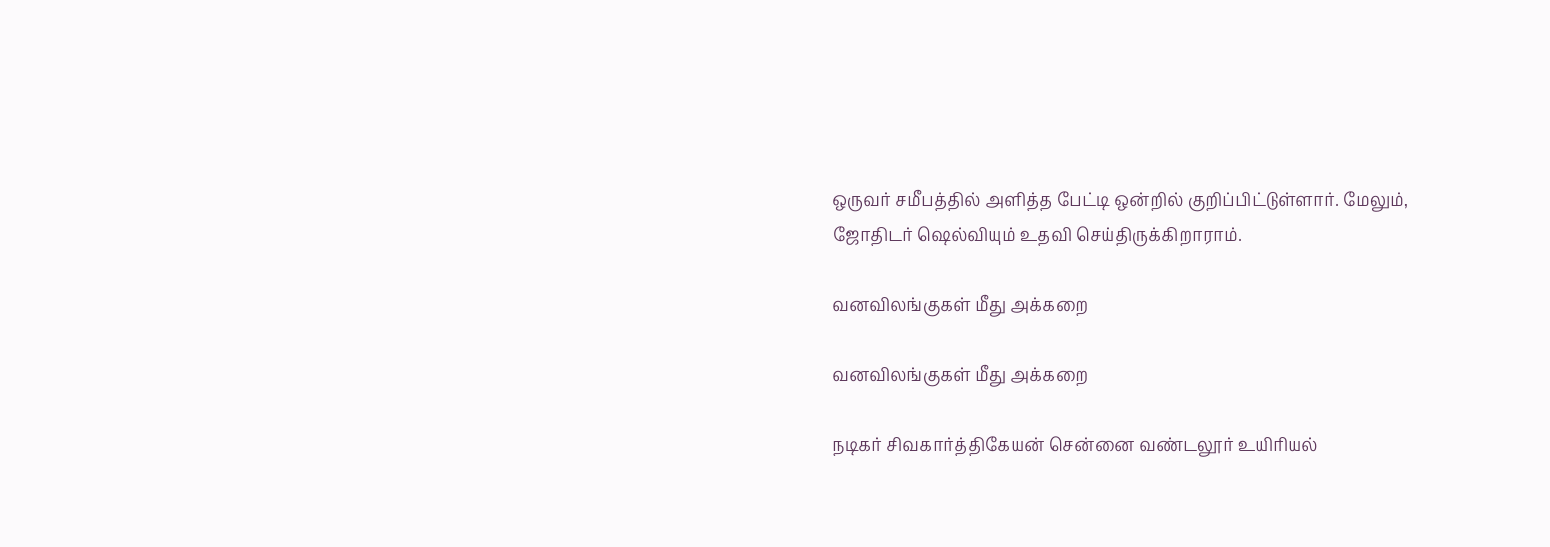ஒருவர் சமீபத்தில் அளித்த பேட்டி ஒன்றில் குறிப்பிட்டுள்ளார். மேலும், ஜோதிடர் ஷெல்வியும் உதவி செய்திருக்கிறாராம்.

வனவிலங்குகள் மீது அக்கறை

வனவிலங்குகள் மீது அக்கறை

நடிகர் சிவகார்த்திகேயன் சென்னை வண்டலூர் உயிரியல்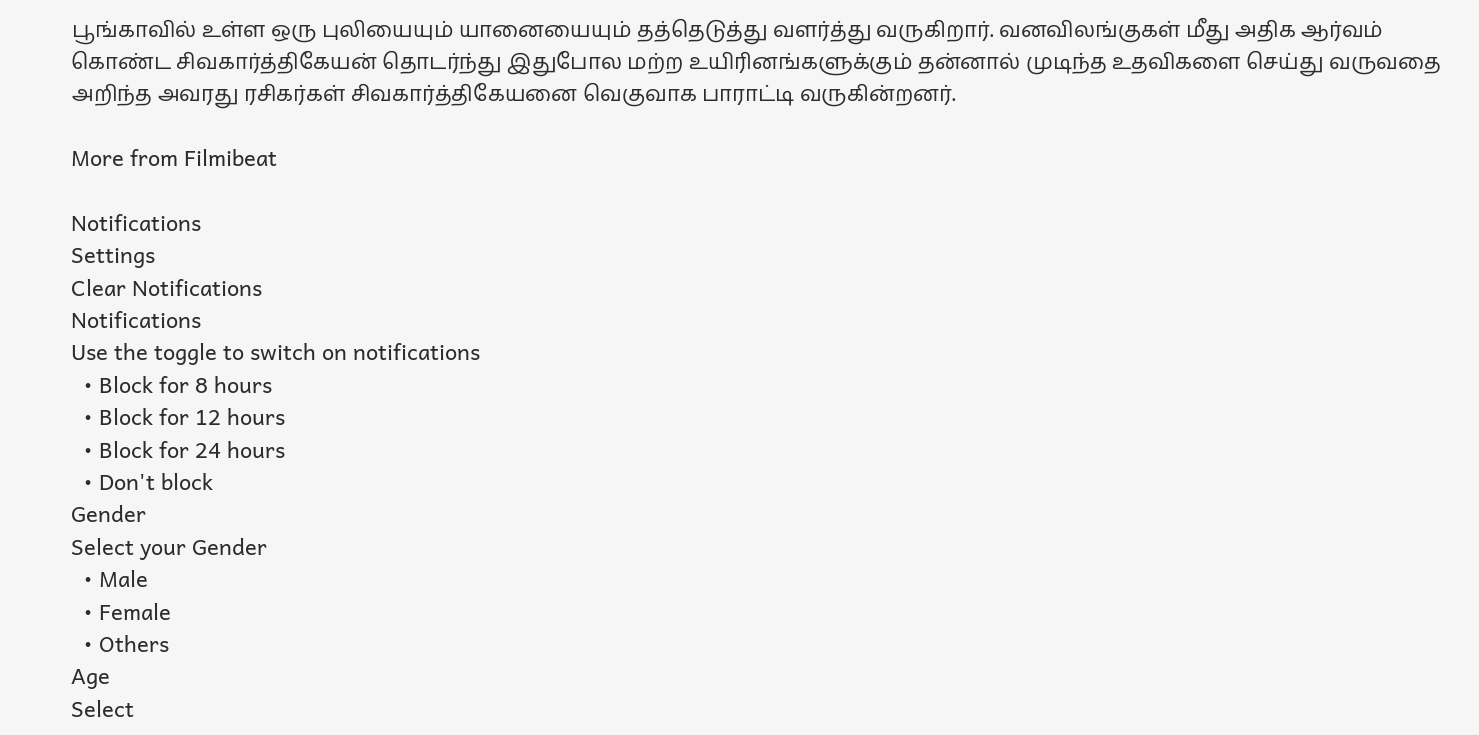பூங்காவில் உள்ள ஒரு புலியையும் யானையையும் தத்தெடுத்து வளர்த்து வருகிறார். வனவிலங்குகள் மீது அதிக ஆர்வம் கொண்ட சிவகார்த்திகேயன் தொடர்ந்து இதுபோல மற்ற உயிரினங்களுக்கும் தன்னால் முடிந்த உதவிகளை செய்து வருவதை அறிந்த அவரது ரசிகர்கள் சிவகார்த்திகேயனை வெகுவாக பாராட்டி வருகின்றனர்.

More from Filmibeat

Notifications
Settings
Clear Notifications
Notifications
Use the toggle to switch on notifications
  • Block for 8 hours
  • Block for 12 hours
  • Block for 24 hours
  • Don't block
Gender
Select your Gender
  • Male
  • Female
  • Others
Age
Select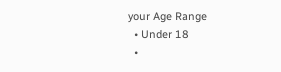your Age Range
  • Under 18
  •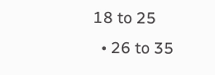18 to 25
  • 26 to 35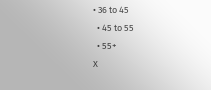• 36 to 45
  • 45 to 55
  • 55+
X